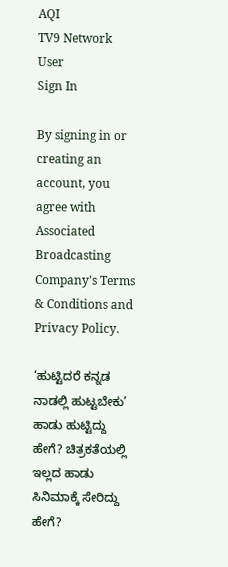AQI
TV9 Network
User
Sign In

By signing in or creating an account, you agree with Associated Broadcasting Company's Terms & Conditions and Privacy Policy.

‘ಹುಟ್ಟಿದರೆ ಕನ್ನಡ ನಾಡಲ್ಲಿ ಹುಟ್ಟಬೇಕು’ ಹಾಡು ಹುಟ್ಟಿದ್ದು ಹೇಗೆ? ಚಿತ್ರಕತೆಯಲ್ಲಿ ಇಲ್ಲದ ಹಾಡು ಸಿನಿಮಾಕ್ಕೆ ಸೇರಿದ್ದು ಹೇಗೆ?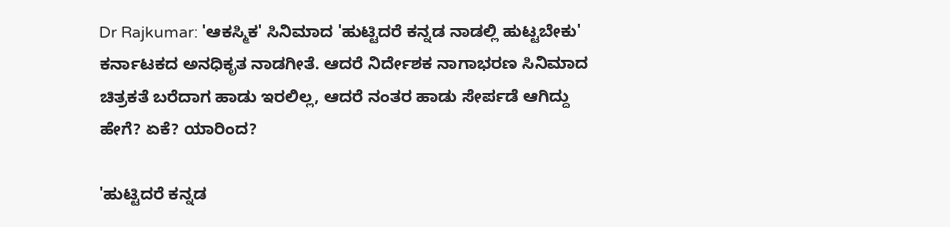Dr Rajkumar: 'ಆಕಸ್ಮಿಕ' ಸಿನಿಮಾದ 'ಹುಟ್ಟಿದರೆ ಕನ್ನಡ ನಾಡಲ್ಲಿ ಹುಟ್ಟಬೇಕು' ಕರ್ನಾಟಕದ ಅನಧಿಕೃತ ನಾಡಗೀತೆ. ಆದರೆ ನಿರ್ದೇಶಕ ನಾಗಾಭರಣ ಸಿನಿಮಾದ ಚಿತ್ರಕತೆ ಬರೆದಾಗ ಹಾಡು ಇರಲಿಲ್ಲ, ಆದರೆ ನಂತರ ಹಾಡು ಸೇರ್ಪಡೆ ಆಗಿದ್ದು ಹೇಗೆ? ಏಕೆ? ಯಾರಿಂದ?

'ಹುಟ್ಟಿದರೆ ಕನ್ನಡ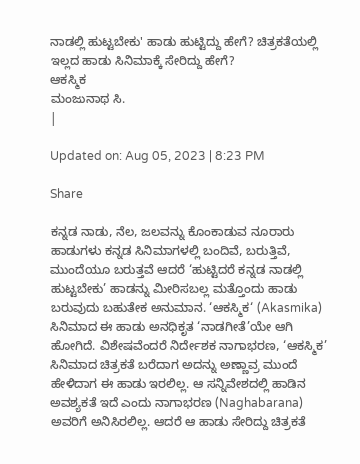ನಾಡಲ್ಲಿ ಹುಟ್ಟಬೇಕು' ಹಾಡು ಹುಟ್ಟಿದ್ದು ಹೇಗೆ? ಚಿತ್ರಕತೆಯಲ್ಲಿ ಇಲ್ಲದ ಹಾಡು ಸಿನಿಮಾಕ್ಕೆ ಸೇರಿದ್ದು ಹೇಗೆ?
ಆಕಸ್ಮಿಕ
ಮಂಜುನಾಥ ಸಿ.
|

Updated on: Aug 05, 2023 | 8:23 PM

Share

ಕನ್ನಡ ನಾಡು, ನೆಲ, ಜಲವನ್ನು ಕೊಂಕಾಡುವ ನೂರಾರು ಹಾಡುಗಳು ಕನ್ನಡ ಸಿನಿಮಾಗಳಲ್ಲಿ ಬಂದಿವೆ, ಬರುತ್ತಿವೆ, ಮುಂದೆಯೂ ಬರುತ್ತವೆ ಆದರೆ ‘ಹುಟ್ಟಿದರೆ ಕನ್ನಡ ನಾಡಲ್ಲಿ ಹುಟ್ಟಬೇಕು’ ಹಾಡನ್ನು ಮೀರಿಸಬಲ್ಲ ಮತ್ತೊಂದು ಹಾಡು ಬರುವುದು ಬಹುತೇಕ ಅನುಮಾನ. ‘ಆಕಸ್ಮಿಕ‘ (Akasmika) ಸಿನಿಮಾದ ಈ ಹಾಡು ಅನಧಿಕೃತ ‘ನಾಡಗೀತೆ’ಯೇ ಆಗಿ ಹೋಗಿದೆ. ವಿಶೇಷವೆಂದರೆ ನಿರ್ದೇಶಕ ನಾಗಾಭರಣ, ‘ಆಕಸ್ಮಿಕ’ ಸಿನಿಮಾದ ಚಿತ್ರಕತೆ ಬರೆದಾಗ ಅದನ್ನು ಅಣ್ಣಾವ್ರ ಮುಂದೆ ಹೇಳಿದಾಗ ಈ ಹಾಡು ಇರಲಿಲ್ಲ. ಆ ಸನ್ನಿವೇಶದಲ್ಲಿ ಹಾಡಿನ ಅವಶ್ಯಕತೆ ಇದೆ ಎಂದು ನಾಗಾಭರಣ (Naghabarana) ಅವರಿಗೆ ಅನಿಸಿರಲಿಲ್ಲ. ಆದರೆ ಆ ಹಾಡು ಸೇರಿದ್ದು ಚಿತ್ರಕತೆ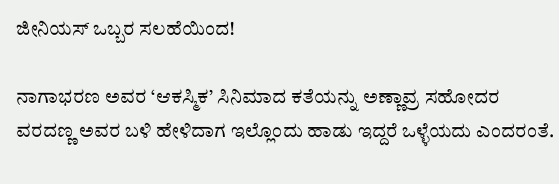ಜೀನಿಯಸ್ ಒಬ್ಬರ ಸಲಹೆಯಿಂದ!

ನಾಗಾಭರಣ ಅವರ ‘ಆಕಸ್ಮಿಕ’ ಸಿನಿಮಾದ ಕತೆಯನ್ನು ಅಣ್ಣಾವ್ರ ಸಹೋದರ ವರದಣ್ಣ ಅವರ ಬಳಿ ಹೇಳಿದಾಗ ಇಲ್ಲೊಂದು ಹಾಡು ಇದ್ದರೆ ಒಳ್ಳೆಯದು ಎಂದರಂತೆ.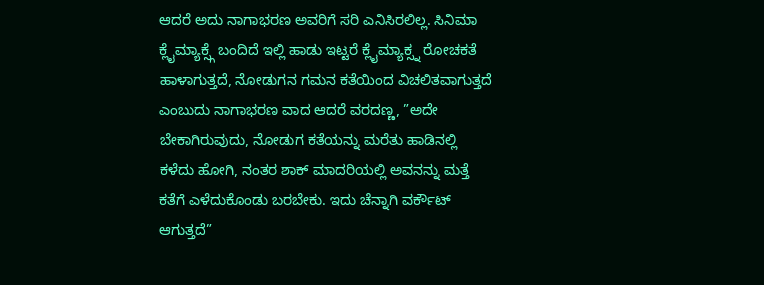ಆದರೆ ಅದು ನಾಗಾಭರಣ ಅವರಿಗೆ ಸರಿ ಎನಿಸಿರಲಿಲ್ಲ. ಸಿನಿಮಾ ಕ್ಲೈಮ್ಯಾಕ್ಸ್ಗೆ ಬಂದಿದೆ ಇಲ್ಲಿ ಹಾಡು ಇಟ್ಟರೆ ಕ್ಲೈಮ್ಯಾಕ್ಸ್ನ ರೋಚಕತೆ ಹಾಳಾಗುತ್ತದೆ, ನೋಡುಗನ ಗಮನ ಕತೆಯಿಂದ ವಿಚಲಿತವಾಗುತ್ತದೆ ಎಂಬುದು ನಾಗಾಭರಣ ವಾದ ಆದರೆ ವರದಣ್ಣ, ”ಅದೇ ಬೇಕಾಗಿರುವುದು, ನೋಡುಗ ಕತೆಯನ್ನು ಮರೆತು ಹಾಡಿನಲ್ಲಿ ಕಳೆದು ಹೋಗಿ, ನಂತರ ಶಾಕ್ ಮಾದರಿಯಲ್ಲಿ ಅವನನ್ನು ಮತ್ತೆ ಕತೆಗೆ ಎಳೆದುಕೊಂಡು ಬರಬೇಕು. ಇದು ಚೆನ್ನಾಗಿ ವರ್ಕೌಟ್ ಆಗುತ್ತದೆ”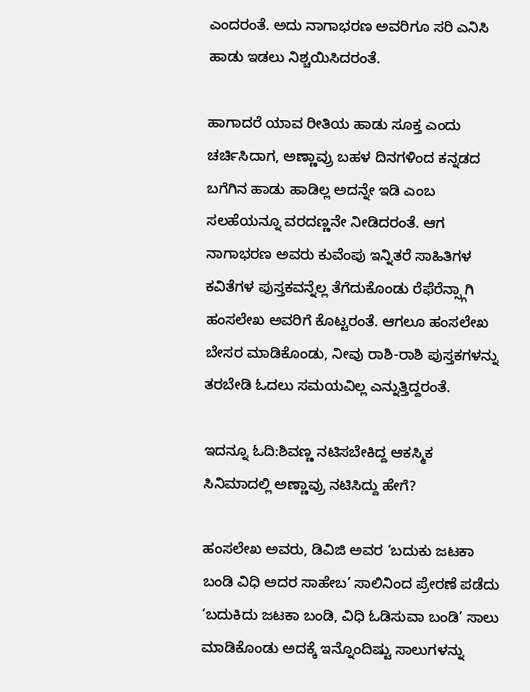ಎಂದರಂತೆ. ಅದು ನಾಗಾಭರಣ ಅವರಿಗೂ ಸರಿ ಎನಿಸಿ ಹಾಡು ಇಡಲು ನಿಶ್ಚಯಿಸಿದರಂತೆ.

ಹಾಗಾದರೆ ಯಾವ ರೀತಿಯ ಹಾಡು ಸೂಕ್ತ ಎಂದು ಚರ್ಚಿಸಿದಾಗ, ಅಣ್ಣಾವ್ರು ಬಹಳ ದಿನಗಳಿಂದ ಕನ್ನಡದ ಬಗೆಗಿನ ಹಾಡು ಹಾಡಿಲ್ಲ ಅದನ್ನೇ ಇಡಿ ಎಂಬ ಸಲಹೆಯನ್ನೂ ವರದಣ್ಣನೇ ನೀಡಿದರಂತೆ. ಆಗ ನಾಗಾಭರಣ ಅವರು ಕುವೆಂಪು ಇನ್ನಿತರೆ ಸಾಹಿತಿಗಳ ಕವಿತೆಗಳ ಪುಸ್ತಕವನ್ನೆಲ್ಲ ತೆಗೆದುಕೊಂಡು ರೆಫೆರೆನ್ಸ್ಗಾಗಿ ಹಂಸಲೇಖ ಅವರಿಗೆ ಕೊಟ್ಟರಂತೆ. ಆಗಲೂ ಹಂಸಲೇಖ ಬೇಸರ ಮಾಡಿಕೊಂಡು, ನೀವು ರಾಶಿ-ರಾಶಿ ಪುಸ್ತಕಗಳನ್ನು ತರಬೇಡಿ ಓದಲು ಸಮಯವಿಲ್ಲ ಎನ್ನುತ್ತಿದ್ದರಂತೆ.

ಇದನ್ನೂ ಓದಿ:ಶಿವಣ್ಣ ನಟಿಸಬೇಕಿದ್ದ ಆಕಸ್ಮಿಕ ಸಿನಿಮಾದಲ್ಲಿ ಅಣ್ಣಾವ್ರು ನಟಿಸಿದ್ದು ಹೇಗೆ?

ಹಂಸಲೇಖ ಅವರು, ಡಿವಿಜಿ ಅವರ ‘ಬದುಕು ಜಟಕಾ ಬಂಡಿ ವಿಧಿ ಅದರ ಸಾಹೇಬ’ ಸಾಲಿನಿಂದ ಪ್ರೇರಣೆ ಪಡೆದು ‘ಬದುಕಿದು ಜಟಕಾ ಬಂಡಿ, ವಿಧಿ ಓಡಿಸುವಾ ಬಂಡಿ’ ಸಾಲು ಮಾಡಿಕೊಂಡು ಅದಕ್ಕೆ ಇನ್ನೊಂದಿಷ್ಟು ಸಾಲುಗಳನ್ನು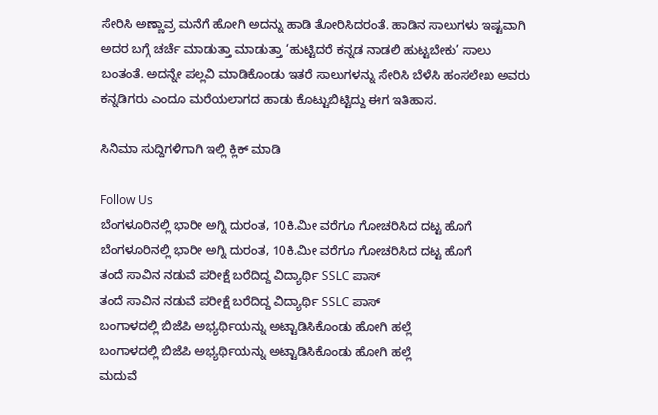ಸೇರಿಸಿ ಅಣ್ಣಾವ್ರ ಮನೆಗೆ ಹೋಗಿ ಅದನ್ನು ಹಾಡಿ ತೋರಿಸಿದರಂತೆ. ಹಾಡಿನ ಸಾಲುಗಳು ಇಷ್ಟವಾಗಿ ಅದರ ಬಗ್ಗೆ ಚರ್ಚೆ ಮಾಡುತ್ತಾ ಮಾಡುತ್ತಾ ‘ಹುಟ್ಟಿದರೆ ಕನ್ನಡ ನಾಡಲಿ ಹುಟ್ಟಬೇಕು’ ಸಾಲು ಬಂತಂತೆ. ಅದನ್ನೇ ಪಲ್ಲವಿ ಮಾಡಿಕೊಂಡು ಇತರೆ ಸಾಲುಗಳನ್ನು ಸೇರಿಸಿ ಬೆಳೆಸಿ ಹಂಸಲೇಖ ಅವರು ಕನ್ನಡಿಗರು ಎಂದೂ ಮರೆಯಲಾಗದ ಹಾಡು ಕೊಟ್ಟುಬಿಟ್ಟಿದ್ದು ಈಗ ಇತಿಹಾಸ.

ಸಿನಿಮಾ ಸುದ್ದಿಗಳಿಗಾಗಿ ಇಲ್ಲಿ ಕ್ಲಿಕ್ ಮಾಡಿ

Follow Us
ಬೆಂಗಳೂರಿನಲ್ಲಿ ಭಾರೀ ಅಗ್ನಿ ದುರಂತ, 10ಕಿ.ಮೀ ವರೆಗೂ ಗೋಚರಿಸಿದ ದಟ್ಟ ಹೊಗೆ
ಬೆಂಗಳೂರಿನಲ್ಲಿ ಭಾರೀ ಅಗ್ನಿ ದುರಂತ, 10ಕಿ.ಮೀ ವರೆಗೂ ಗೋಚರಿಸಿದ ದಟ್ಟ ಹೊಗೆ
ತಂದೆ ಸಾವಿನ ನಡುವೆ ಪರೀಕ್ಷೆ ಬರೆದಿದ್ದ ವಿದ್ಯಾರ್ಥಿ SSLC ಪಾಸ್
ತಂದೆ ಸಾವಿನ ನಡುವೆ ಪರೀಕ್ಷೆ ಬರೆದಿದ್ದ ವಿದ್ಯಾರ್ಥಿ SSLC ಪಾಸ್
ಬಂಗಾಳದಲ್ಲಿ ಬಿಜೆಪಿ ಅಭ್ಯರ್ಥಿಯನ್ನು ಅಟ್ಟಾಡಿಸಿಕೊಂಡು ಹೋಗಿ ಹಲ್ಲೆ
ಬಂಗಾಳದಲ್ಲಿ ಬಿಜೆಪಿ ಅಭ್ಯರ್ಥಿಯನ್ನು ಅಟ್ಟಾಡಿಸಿಕೊಂಡು ಹೋಗಿ ಹಲ್ಲೆ
ಮದುವೆ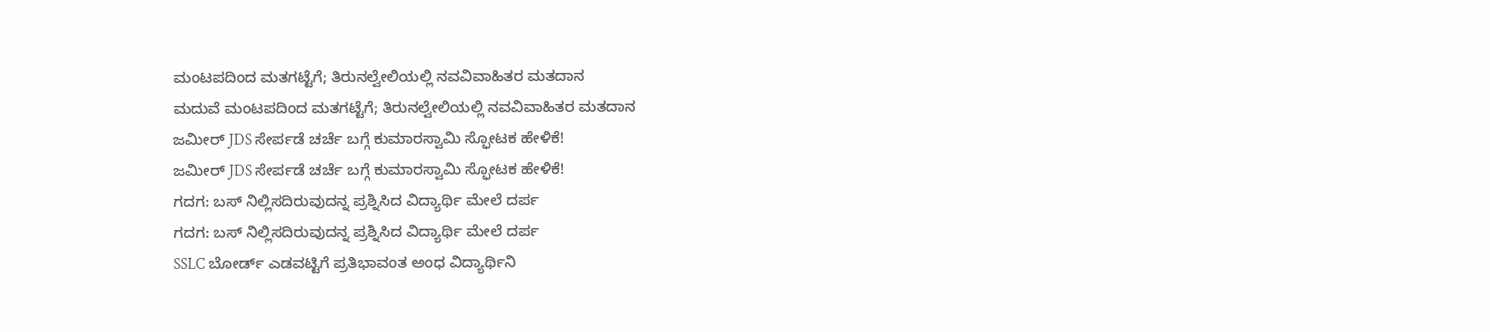ಮಂಟಪದಿಂದ ಮತಗಟ್ಟೆಗೆ; ತಿರುನಲ್ವೇಲಿಯಲ್ಲಿ ನವವಿವಾಹಿತರ ಮತದಾನ
ಮದುವೆ ಮಂಟಪದಿಂದ ಮತಗಟ್ಟೆಗೆ; ತಿರುನಲ್ವೇಲಿಯಲ್ಲಿ ನವವಿವಾಹಿತರ ಮತದಾನ
ಜಮೀರ್ JDS ಸೇರ್ಪಡೆ ಚರ್ಚೆ ಬಗ್ಗೆ ಕುಮಾರಸ್ವಾಮಿ ಸ್ಫೋಟಕ ಹೇಳಿಕೆ!
ಜಮೀರ್ JDS ಸೇರ್ಪಡೆ ಚರ್ಚೆ ಬಗ್ಗೆ ಕುಮಾರಸ್ವಾಮಿ ಸ್ಫೋಟಕ ಹೇಳಿಕೆ!
ಗದಗ: ಬಸ್ ನಿಲ್ಲಿಸದಿರುವುದನ್ನ ಪ್ರಶ್ನಿಸಿದ ವಿದ್ಯಾರ್ಥಿ ಮೇಲೆ ದರ್ಪ
ಗದಗ: ಬಸ್ ನಿಲ್ಲಿಸದಿರುವುದನ್ನ ಪ್ರಶ್ನಿಸಿದ ವಿದ್ಯಾರ್ಥಿ ಮೇಲೆ ದರ್ಪ
SSLC ಬೋರ್ಡ್ ಎಡವಟ್ಟಿಗೆ ಪ್ರತಿಭಾವಂತ ಅಂಧ ವಿದ್ಯಾರ್ಥಿನಿ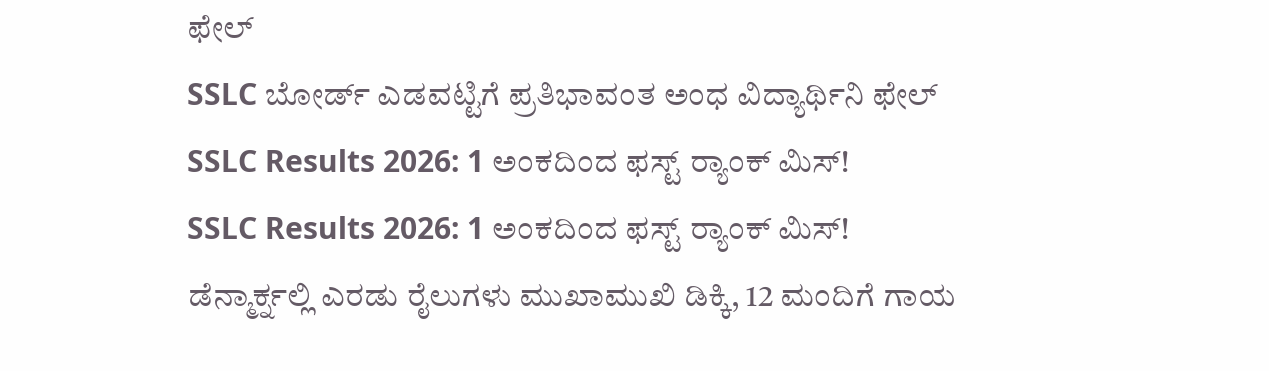ಫೇಲ್
SSLC ಬೋರ್ಡ್ ಎಡವಟ್ಟಿಗೆ ಪ್ರತಿಭಾವಂತ ಅಂಧ ವಿದ್ಯಾರ್ಥಿನಿ ಫೇಲ್
SSLC Results 2026: 1 ಅಂಕದಿಂದ ಫಸ್ಟ್ ರ‍್ಯಾಂಕ್ ಮಿಸ್!
SSLC Results 2026: 1 ಅಂಕದಿಂದ ಫಸ್ಟ್ ರ‍್ಯಾಂಕ್ ಮಿಸ್!
ಡೆನ್ಮಾರ್ಕ್ನಲ್ಲಿ ಎರಡು ರೈಲುಗಳು ಮುಖಾಮುಖಿ ಡಿಕ್ಕಿ, 12 ಮಂದಿಗೆ ಗಾಯ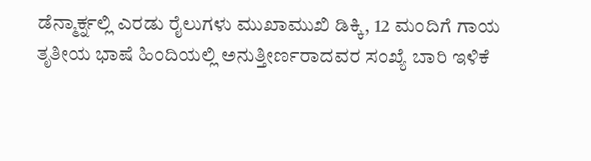ಡೆನ್ಮಾರ್ಕ್ನಲ್ಲಿ ಎರಡು ರೈಲುಗಳು ಮುಖಾಮುಖಿ ಡಿಕ್ಕಿ, 12 ಮಂದಿಗೆ ಗಾಯ
ತೃತೀಯ ಭಾಷೆ ಹಿಂದಿಯಲ್ಲಿ ಅನುತ್ತೀರ್ಣರಾದವರ ಸಂಖ್ಯೆ ಬಾರಿ ಇಳಿಕೆ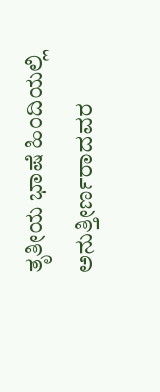ತೃತೀಯ ಭಾಷೆ ಹಿಂದಿಯಲ್ಲಿ ಅನುತ್ತೀರ್ಣರಾದವರ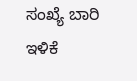ಸಂಖ್ಯೆ ಬಾರಿ ಇಳಿಕೆ